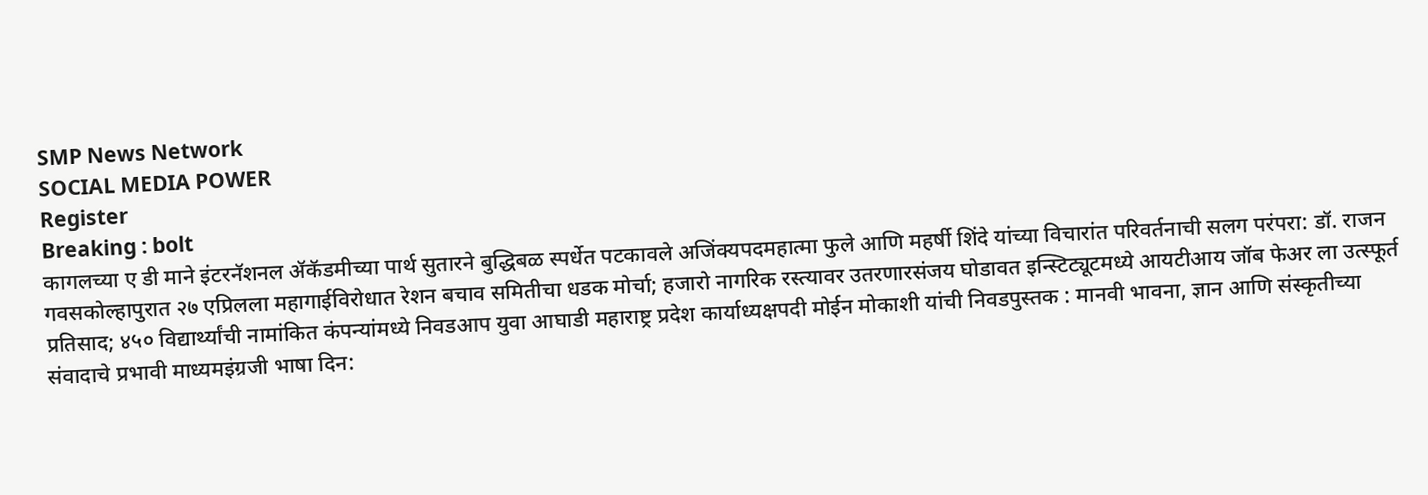SMP News Network
SOCIAL MEDIA POWER
Register
Breaking : bolt
कागलच्या ए डी माने इंटरनॅशनल ॲकॅडमीच्या पार्थ सुतारने बुद्धिबळ स्पर्धेत पटकावले अजिंक्यपदमहात्मा फुले आणि महर्षी शिंदे यांच्या विचारांत परिवर्तनाची सलग परंपरा: डॉ. राजन गवसकोल्हापुरात २७ एप्रिलला महागाईविरोधात रेशन बचाव समितीचा धडक मोर्चा; हजारो नागरिक रस्त्यावर उतरणारसंजय घोडावत इन्स्टिट्यूटमध्ये आयटीआय जॉब फेअर ला उत्स्फूर्त प्रतिसाद; ४५० विद्यार्थ्यांची नामांकित कंपन्यांमध्ये निवडआप युवा आघाडी महाराष्ट्र प्रदेश कार्याध्यक्षपदी मोईन मोकाशी यांची निवडपुस्तक : मानवी भावना, ज्ञान आणि संस्कृतीच्या संवादाचे प्रभावी माध्यमइंग्रजी भाषा दिन: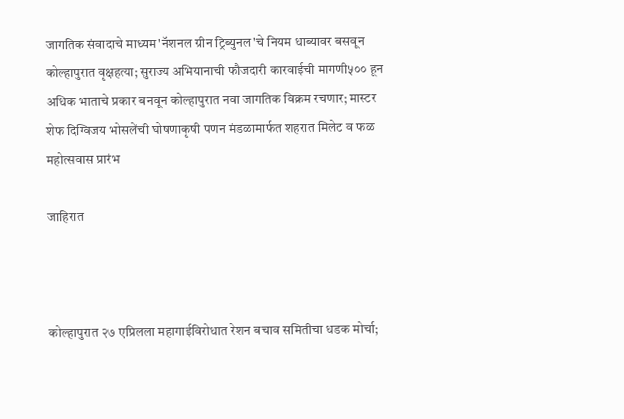जागतिक संवादाचे माध्यम'नॅशनल ग्रीन ट्रिब्युनल'चे नियम धाब्यावर बसवून कोल्हापुरात वृक्षहत्या; सुराज्य अभियानाची फौजदारी कारवाईची मागणी५०० हून अधिक भाताचे प्रकार बनवून कोल्हापुरात नवा जागतिक विक्रम रचणार; मास्टर शेफ दिग्विजय भोसलेंची घोषणाकृषी पणन मंडळामार्फत शहरात मिलेट व फळ महोत्सवास प्रारंभ

जाहिरात



कोल्हापुरात २७ एप्रिलला महागाईविरोधात रेशन बचाव समितीचा धडक मोर्चा;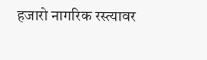हजारो नागरिक रस्त्यावर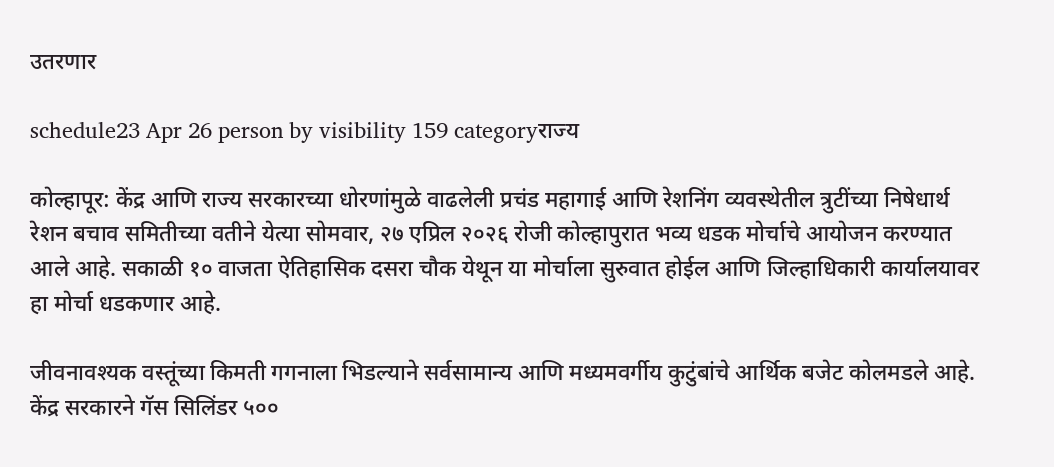उतरणार

schedule23 Apr 26 person by visibility 159 categoryराज्य

कोल्हापूर: केंद्र आणि राज्य सरकारच्या धोरणांमुळे वाढलेली प्रचंड महागाई आणि रेशनिंग व्यवस्थेतील त्रुटींच्या निषेधार्थ रेशन बचाव समितीच्या वतीने येत्या सोमवार, २७ एप्रिल २०२६ रोजी कोल्हापुरात भव्य धडक मोर्चाचे आयोजन करण्यात आले आहे. सकाळी १० वाजता ऐतिहासिक दसरा चौक येथून या मोर्चाला सुरुवात होईल आणि जिल्हाधिकारी कार्यालयावर हा मोर्चा धडकणार आहे.

जीवनावश्यक वस्तूंच्या किमती गगनाला भिडल्याने सर्वसामान्य आणि मध्यमवर्गीय कुटुंबांचे आर्थिक बजेट कोलमडले आहे. केंद्र सरकारने गॅस सिलिंडर ५००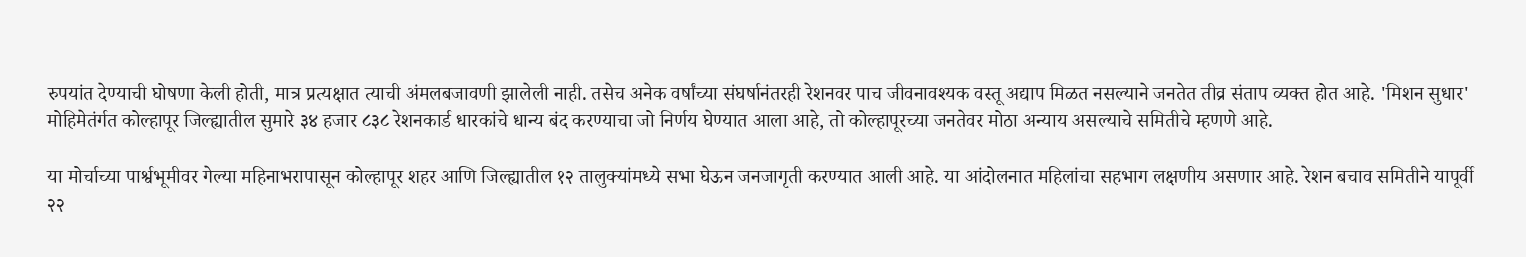रुपयांत देण्याची घोषणा केली होती, मात्र प्रत्यक्षात त्याची अंमलबजावणी झालेली नाही. तसेच अनेक वर्षांच्या संघर्षानंतरही रेशनवर पाच जीवनावश्यक वस्तू अद्याप मिळत नसल्याने जनतेत तीव्र संताप व्यक्त होत आहे. 'मिशन सुधार' मोहिमेतंर्गत कोल्हापूर जिल्ह्यातील सुमारे ३४ हजार ८३८ रेशनकार्ड धारकांचे धान्य बंद करण्याचा जो निर्णय घेण्यात आला आहे, तो कोल्हापूरच्या जनतेवर मोठा अन्याय असल्याचे समितीचे म्हणणे आहे.

या मोर्चाच्या पार्श्वभूमीवर गेल्या महिनाभरापासून कोल्हापूर शहर आणि जिल्ह्यातील १२ तालुक्यांमध्ये सभा घेऊन जनजागृती करण्यात आली आहे. या आंदोलनात महिलांचा सहभाग लक्षणीय असणार आहे. रेशन बचाव समितीने यापूर्वी २२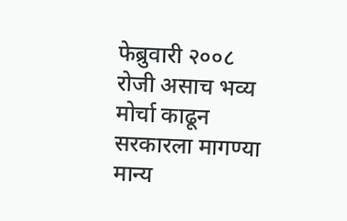फेब्रुवारी २००८ रोजी असाच भव्य मोर्चा काढून सरकारला मागण्या मान्य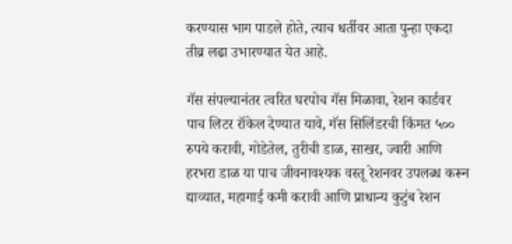करण्यास भाग पाडले होते, त्याच धर्तीवर आता पुन्हा एकदा तीव्र लढा उभारण्यात येत आहे.

गॅस संपल्यानंतर त्वरित घरपोच गॅस मिळावा, रेशन कार्डवर पाच लिटर रॉकेल देण्यात यावे, गॅस सिलिंडरची किंमत ५०० रुपये करावी, गोडेतेल, तुरीची डाळ, साखर, ज्वारी आणि हरभरा डाळ या पाच जीवनावश्यक वस्तू रेशनवर उपलब्ध करून द्याव्यात, महागाई कमी करावी आणि प्राधान्य कुटुंब रेशन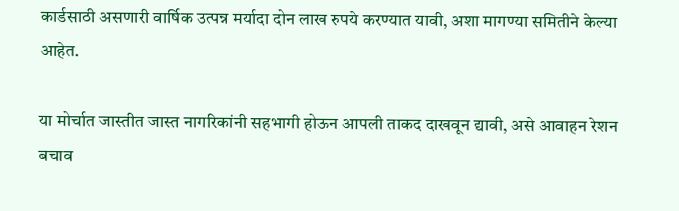कार्डसाठी असणारी वार्षिक उत्पन्न मर्यादा दोन लाख रुपये करण्यात यावी, अशा मागण्या समितीने केल्या आहेत.

या मोर्चात जास्तीत जास्त नागरिकांनी सहभागी होऊन आपली ताकद दाखवून द्यावी, असे आवाहन रेशन बचाव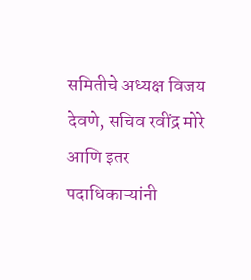समितीचे अध्यक्ष विजय देवणे, सचिव रवींद्र मोरे आणि इतर पदाधिकाऱ्यांनी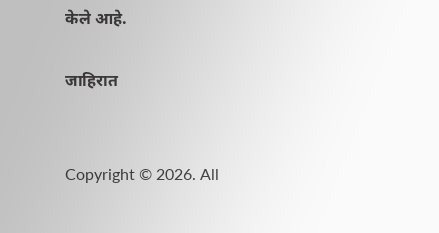केले आहे.

जाहिरात


Copyright © 2026. All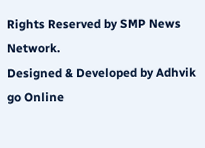Rights Reserved by SMP News Network.
Designed & Developed by Adhvik go Online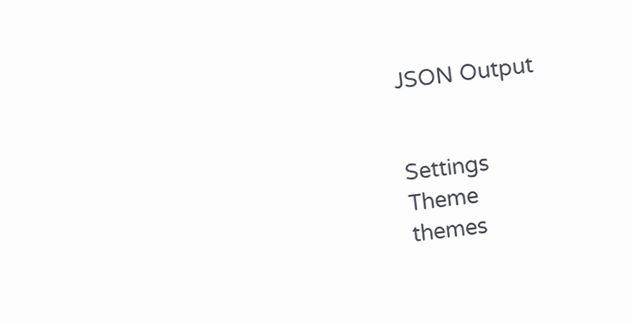JSON Output


Settings
Theme
themes